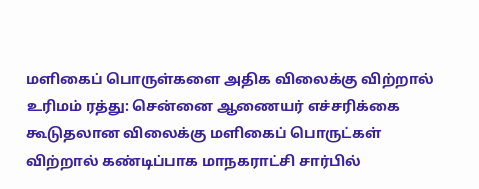மளிகைப் பொருள்களை அதிக விலைக்கு விற்றால் உரிமம் ரத்து: சென்னை ஆணையர் எச்சரிக்கை
கூடுதலான விலைக்கு மளிகைப் பொருட்கள் விற்றால் கண்டிப்பாக மாநகராட்சி சார்பில்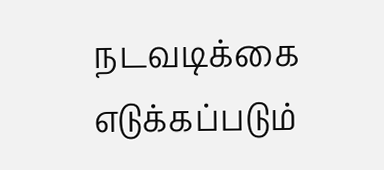நடவடிக்கை எடுக்கப்படும்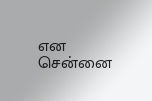என சென்னை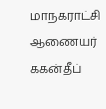மாநகராட்சி ஆணையர் ககன்தீப்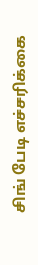சிங் பேடி எச்சரிக்கை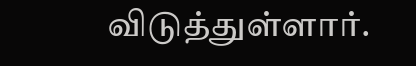விடுத்துள்ளார்.